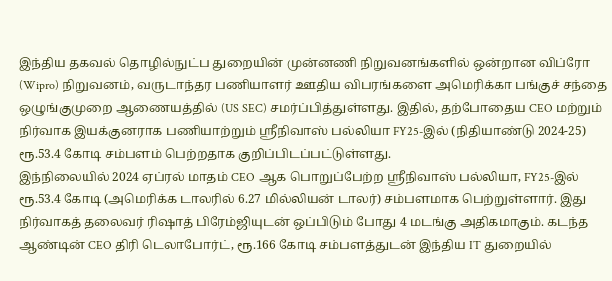இந்திய தகவல் தொழில்நுட்ப துறையின் முன்னணி நிறுவனங்களில் ஒன்றான விப்ரோ (Wipro) நிறுவனம், வருடாந்தர பணியாளர் ஊதிய விபரங்களை அமெரிக்கா பங்குச் சந்தை ஒழுங்குமுறை ஆணையத்தில் (US SEC) சமர்ப்பித்துள்ளது. இதில், தற்போதைய CEO மற்றும் நிர்வாக இயக்குனராக பணியாற்றும் ஸ்ரீநிவாஸ் பல்லியா FY25-இல் (நிதியாண்டு 2024-25) ரூ.53.4 கோடி சம்பளம் பெற்றதாக குறிப்பிடப்பட்டுள்ளது.
இந்நிலையில் 2024 ஏப்ரல் மாதம் CEO ஆக பொறுப்பேற்ற ஸ்ரீநிவாஸ் பல்லியா, FY25-இல் ரூ.53.4 கோடி (அமெரிக்க டாலரில் 6.27 மில்லியன் டாலர்) சம்பளமாக பெற்றுள்ளார். இது நிர்வாகத் தலைவர் ரிஷாத் பிரேம்ஜியுடன் ஒப்பிடும் போது 4 மடங்கு அதிகமாகும். கடந்த ஆண்டின் CEO திரி டெலாபோர்ட், ரூ.166 கோடி சம்பளத்துடன் இந்திய IT துறையில்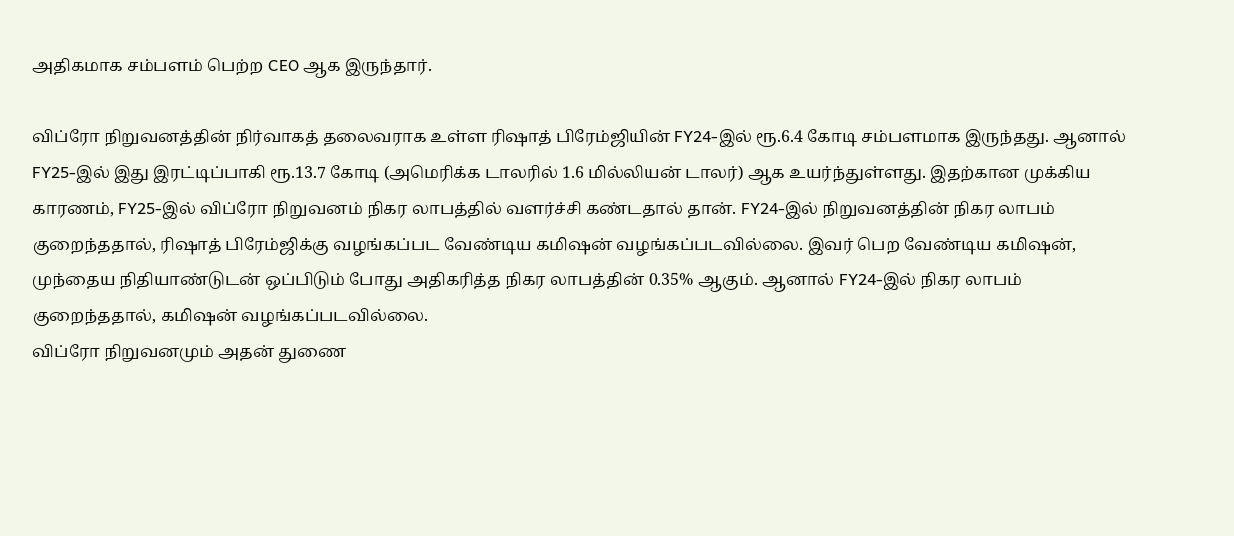அதிகமாக சம்பளம் பெற்ற CEO ஆக இருந்தார்.

விப்ரோ நிறுவனத்தின் நிர்வாகத் தலைவராக உள்ள ரிஷாத் பிரேம்ஜியின் FY24-இல் ரூ.6.4 கோடி சம்பளமாக இருந்தது. ஆனால் FY25-இல் இது இரட்டிப்பாகி ரூ.13.7 கோடி (அமெரிக்க டாலரில் 1.6 மில்லியன் டாலர்) ஆக உயர்ந்துள்ளது. இதற்கான முக்கிய காரணம், FY25-இல் விப்ரோ நிறுவனம் நிகர லாபத்தில் வளர்ச்சி கண்டதால் தான். FY24-இல் நிறுவனத்தின் நிகர லாபம் குறைந்ததால், ரிஷாத் பிரேம்ஜிக்கு வழங்கப்பட வேண்டிய கமிஷன் வழங்கப்படவில்லை. இவர் பெற வேண்டிய கமிஷன், முந்தைய நிதியாண்டுடன் ஒப்பிடும் போது அதிகரித்த நிகர லாபத்தின் 0.35% ஆகும். ஆனால் FY24-இல் நிகர லாபம் குறைந்ததால், கமிஷன் வழங்கப்படவில்லை.
விப்ரோ நிறுவனமும் அதன் துணை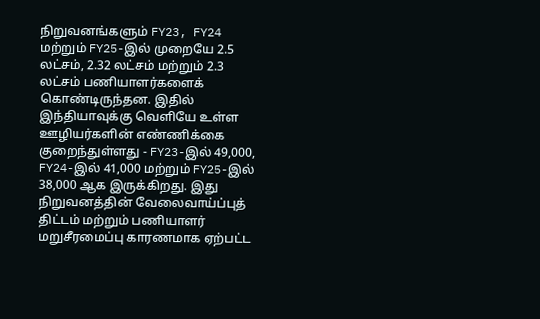நிறுவனங்களும் FY23, FY24 மற்றும் FY25-இல் முறையே 2.5 லட்சம், 2.32 லட்சம் மற்றும் 2.3 லட்சம் பணியாளர்களைக் கொண்டிருந்தன. இதில் இந்தியாவுக்கு வெளியே உள்ள ஊழியர்களின் எண்ணிக்கை குறைந்துள்ளது - FY23-இல் 49,000, FY24-இல் 41,000 மற்றும் FY25-இல் 38,000 ஆக இருக்கிறது. இது நிறுவனத்தின் வேலைவாய்ப்புத் திட்டம் மற்றும் பணியாளர் மறுசீரமைப்பு காரணமாக ஏற்பட்ட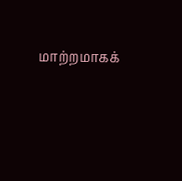மாற்றமாகக்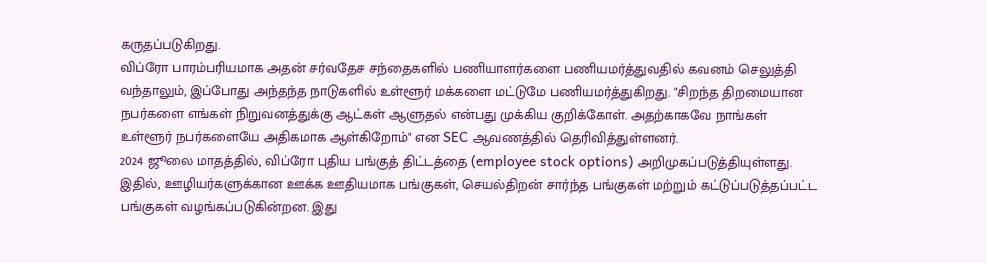கருதப்படுகிறது.
விப்ரோ பாரம்பரியமாக அதன் சர்வதேச சந்தைகளில் பணியாளர்களை பணியமர்த்துவதில் கவனம் செலுத்தி வந்தாலும், இப்போது அந்தந்த நாடுகளில் உள்ளூர் மக்களை மட்டுமே பணியமர்த்துகிறது. "சிறந்த திறமையான நபர்களை எங்கள் நிறுவனத்துக்கு ஆட்கள் ஆளுதல் என்பது முக்கிய குறிக்கோள். அதற்காகவே நாங்கள் உள்ளூர் நபர்களையே அதிகமாக ஆள்கிறோம்" என SEC ஆவணத்தில் தெரிவித்துள்ளனர்.
2024 ஜூலை மாதத்தில், விப்ரோ புதிய பங்குத் திட்டத்தை (employee stock options) அறிமுகப்படுத்தியுள்ளது. இதில், ஊழியர்களுக்கான ஊக்க ஊதியமாக பங்குகள், செயல்திறன் சார்ந்த பங்குகள் மற்றும் கட்டுப்படுத்தப்பட்ட பங்குகள் வழங்கப்படுகின்றன. இது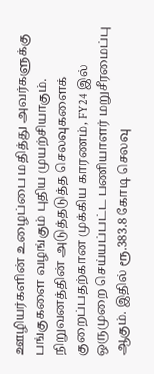ஊழியர்களின் உழைப்பை மதித்து அவர்களுக்கு பங்குகளை வழங்கும் புதிய முயற்சியாகும். நிறுவனத்தின் அடுத்தடுத்த செலவுகளைக் குறைப்பதற்கான முக்கிய காரணம், FY24 இல் ஒருமுறை செய்யப்பட்ட பணியாளர் மறுசீரமைப்பு ஆகும். இதில் ரூ.383.8 கோடி செலவு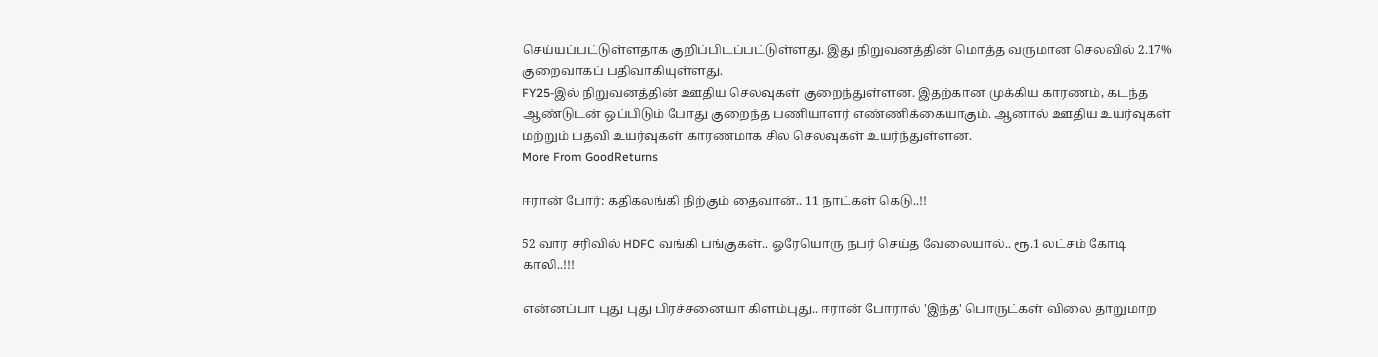செய்யப்பட்டுள்ளதாக குறிப்பிடப்பட்டுள்ளது. இது நிறுவனத்தின் மொத்த வருமான செலவில் 2.17% குறைவாகப் பதிவாகியுள்ளது.
FY25-இல் நிறுவனத்தின் ஊதிய செலவுகள் குறைந்துள்ளன. இதற்கான முக்கிய காரணம், கடந்த ஆண்டுடன் ஒப்பிடும் போது குறைந்த பணியாளர் எண்ணிக்கையாகும். ஆனால் ஊதிய உயர்வுகள் மற்றும் பதவி உயர்வுகள் காரணமாக சில செலவுகள் உயர்ந்துள்ளன.
More From GoodReturns

ஈரான் போர்: கதிகலங்கி நிற்கும் தைவான்.. 11 நாட்கள் கெடு..!!

52 வார சரிவில் HDFC வங்கி பங்குகள்.. ஓரேயொரு நபர் செய்த வேலையால்.. ரூ.1 லட்சம் கோடி காலி..!!!

என்னப்பா புது புது பிரச்சனையா கிளம்புது.. ஈரான் போரால் 'இந்த' பொருட்கள் விலை தாறுமாற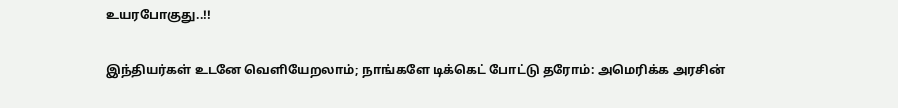உயரபோகுது..!!

இந்தியர்கள் உடனே வெளியேறலாம்; நாங்களே டிக்கெட் போட்டு தரோம்: அமெரிக்க அரசின்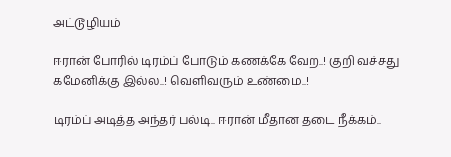அட்டூழியம்

ஈரான் போரில் டிரம்ப் போடும் கணக்கே வேற..! குறி வச்சது கமேனிக்கு இல்ல..! வெளிவரும் உண்மை..!

டிரம்ப் அடித்த அந்தர் பல்டி.. ஈரான் மீதான தடை நீக்கம்..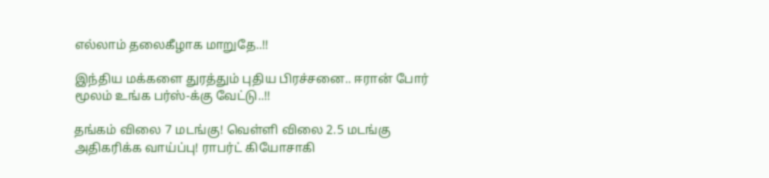எல்லாம் தலைகீழாக மாறுதே..!!

இந்திய மக்களை துரத்தும் புதிய பிரச்சனை.. ஈரான் போர் மூலம் உங்க பர்ஸ்-க்கு வேட்டு..!!

தங்கம் விலை 7 மடங்கு! வெள்ளி விலை 2.5 மடங்கு அதிகரிக்க வாய்ப்பு! ராபர்ட் கியோசாகி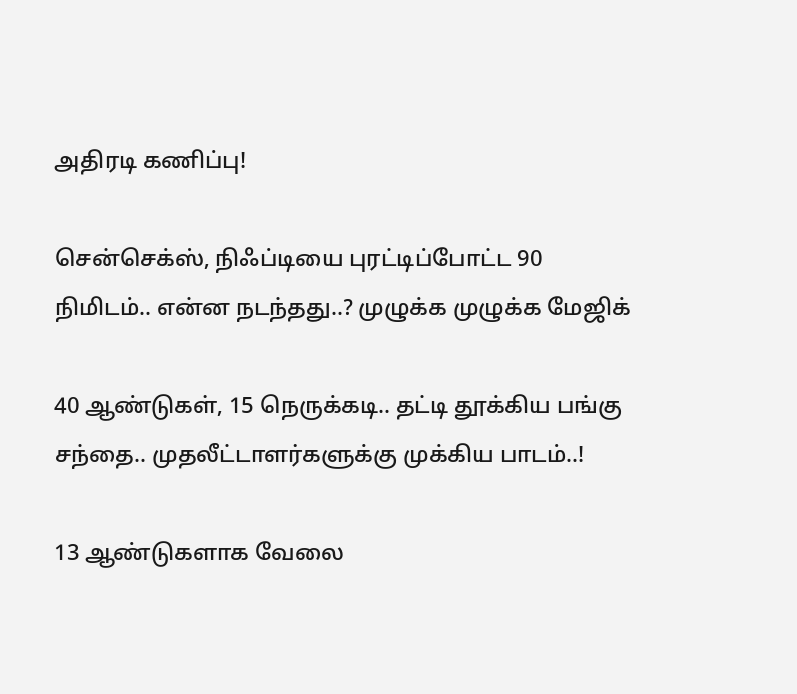அதிரடி கணிப்பு!

சென்செக்ஸ், நிஃப்டியை புரட்டிப்போட்ட 90 நிமிடம்.. என்ன நடந்தது..? முழுக்க முழுக்க மேஜிக்

40 ஆண்டுகள், 15 நெருக்கடி.. தட்டி தூக்கிய பங்கு சந்தை.. முதலீட்டாளர்களுக்கு முக்கிய பாடம்..!

13 ஆண்டுகளாக வேலை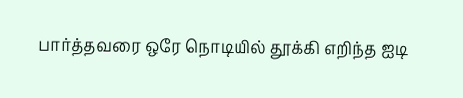பார்த்தவரை ஒரே நொடியில் தூக்கி எறிந்த ஐடி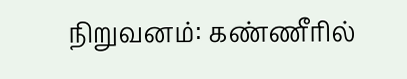நிறுவனம்: கண்ணீரில்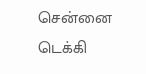சென்னை டெக்கி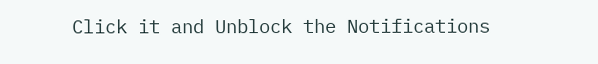Click it and Unblock the Notifications